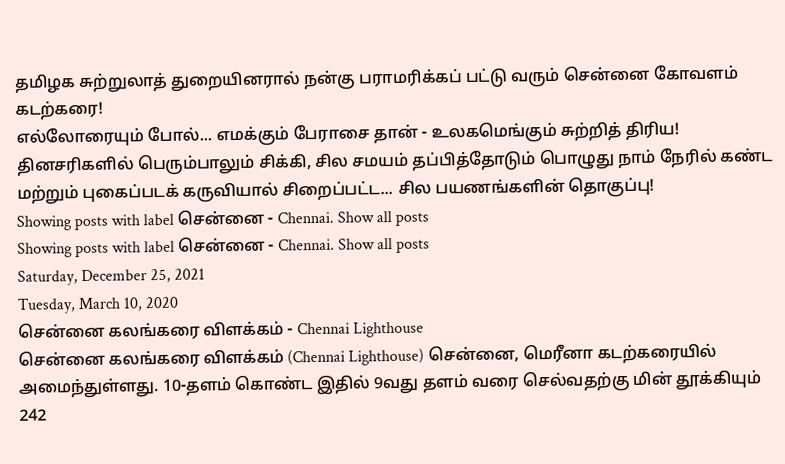தமிழக சுற்றுலாத் துறையினரால் நன்கு பராமரிக்கப் பட்டு வரும் சென்னை கோவளம் கடற்கரை!
எல்லோரையும் போல்... எமக்கும் பேராசை தான் - உலகமெங்கும் சுற்றித் திரிய! தினசரிகளில் பெரும்பாலும் சிக்கி, சில சமயம் தப்பித்தோடும் பொழுது நாம் நேரில் கண்ட மற்றும் புகைப்படக் கருவியால் சிறைப்பட்ட... சில பயணங்களின் தொகுப்பு!
Showing posts with label சென்னை - Chennai. Show all posts
Showing posts with label சென்னை - Chennai. Show all posts
Saturday, December 25, 2021
Tuesday, March 10, 2020
சென்னை கலங்கரை விளக்கம் - Chennai Lighthouse
சென்னை கலங்கரை விளக்கம் (Chennai Lighthouse) சென்னை, மெரீனா கடற்கரையில் அமைந்துள்ளது. 10-தளம் கொண்ட இதில் 9வது தளம் வரை செல்வதற்கு மின் தூக்கியும் 242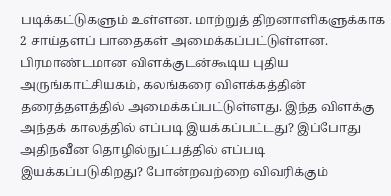படிக்கட்டுகளும் உள்ளன. மாற்றுத் திறனாளிகளுக்காக 2 சாய்தளப் பாதைகள் அமைக்கப்பட்டுள்ளன.
பிரமாண்டமான விளக்குடன்கூடிய புதிய அருங்காட்சியகம், கலங்கரை விளக்கத்தின் தரைத்தளத்தில் அமைக்கப்பட்டுள்ளது. இந்த விளக்கு அந்தக் காலத்தில் எப்படி இயக்கப்பட்டது? இப்போது அதிநவீன தொழில்நுட்பத்தில் எப்படி இயக்கப்படுகிறது? போன்றவற்றை விவரிக்கும்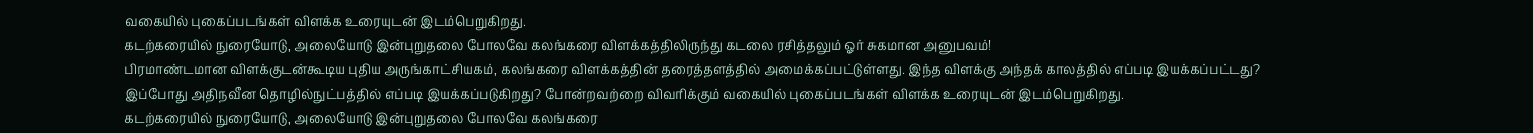வகையில் புகைப்படங்கள் விளக்க உரையுடன் இடம்பெறுகிறது.
கடற்கரையில் நுரையோடு, அலையோடு இன்புறுதலை போலவே கலங்கரை விளக்கத்திலிருந்து கடலை ரசித்தலும் ஓர் சுகமான அனுபவம்!
பிரமாண்டமான விளக்குடன்கூடிய புதிய அருங்காட்சியகம், கலங்கரை விளக்கத்தின் தரைத்தளத்தில் அமைக்கப்பட்டுள்ளது. இந்த விளக்கு அந்தக் காலத்தில் எப்படி இயக்கப்பட்டது? இப்போது அதிநவீன தொழில்நுட்பத்தில் எப்படி இயக்கப்படுகிறது? போன்றவற்றை விவரிக்கும் வகையில் புகைப்படங்கள் விளக்க உரையுடன் இடம்பெறுகிறது.
கடற்கரையில் நுரையோடு, அலையோடு இன்புறுதலை போலவே கலங்கரை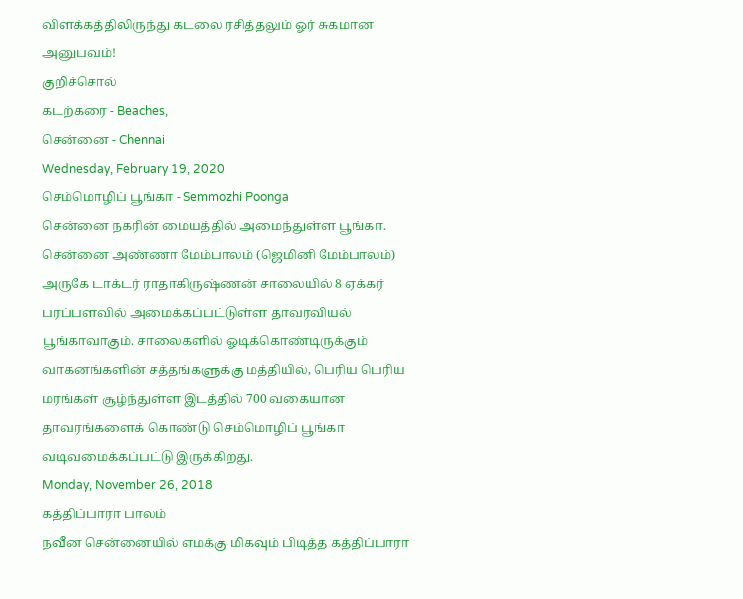விளக்கத்திலிருந்து கடலை ரசித்தலும் ஓர் சுகமான அனுபவம்!
குறிச்சொல்
கடற்கரை - Beaches,
சென்னை - Chennai
Wednesday, February 19, 2020
செம்மொழிப் பூங்கா - Semmozhi Poonga
சென்னை நகரின் மையத்தில் அமைந்துள்ள பூங்கா. சென்னை அண்ணா மேம்பாலம் (ஜெமினி மேம்பாலம்) அருகே டாக்டர் ராதாகிருஷ்ணன் சாலையில் 8 ஏக்கர் பரப்பளவில் அமைக்கப்பட்டுள்ள தாவரவியல் பூங்காவாகும். சாலைகளில் ஓடிக்கொண்டிருக்கும் வாகனங்களின் சத்தங்களுக்கு மத்தியில், பெரிய பெரிய மரங்கள் சூழ்ந்துள்ள இடத்தில் 700 வகையான தாவரங்களைக் கொண்டு செம்மொழிப் பூங்கா வடிவமைக்கப்பட்டு இருக்கிறது.
Monday, November 26, 2018
கத்திப்பாரா பாலம்
நவீன சென்னையில் எமக்கு மிகவும் பிடித்த கத்திப்பாரா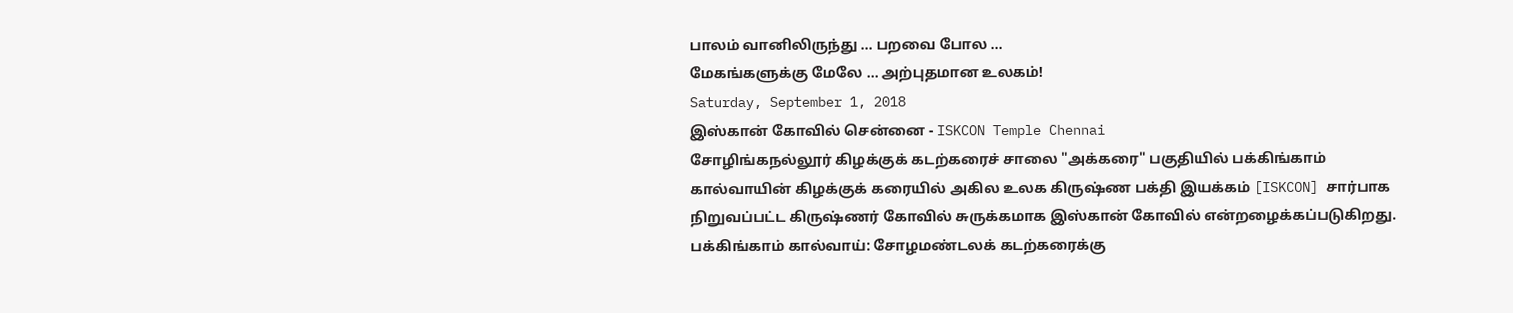பாலம் வானிலிருந்து ... பறவை போல ...
மேகங்களுக்கு மேலே ... அற்புதமான உலகம்!
Saturday, September 1, 2018
இஸ்கான் கோவில் சென்னை - ISKCON Temple Chennai
சோழிங்கநல்லூர் கிழக்குக் கடற்கரைச் சாலை "அக்கரை" பகுதியில் பக்கிங்காம் கால்வாயின் கிழக்குக் கரையில் அகில உலக கிருஷ்ண பக்தி இயக்கம் [ISKCON] சார்பாக நிறுவப்பட்ட கிருஷ்ணர் கோவில் சுருக்கமாக இஸ்கான் கோவில் என்றழைக்கப்படுகிறது.
பக்கிங்காம் கால்வாய்: சோழமண்டலக் கடற்கரைக்கு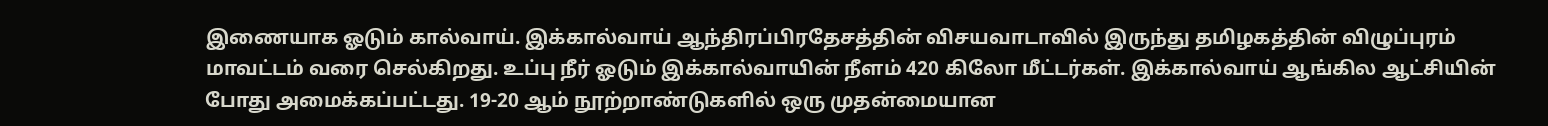இணையாக ஓடும் கால்வாய். இக்கால்வாய் ஆந்திரப்பிரதேசத்தின் விசயவாடாவில் இருந்து தமிழகத்தின் விழுப்புரம் மாவட்டம் வரை செல்கிறது. உப்பு நீர் ஓடும் இக்கால்வாயின் நீளம் 420 கிலோ மீட்டர்கள். இக்கால்வாய் ஆங்கில ஆட்சியின் போது அமைக்கப்பட்டது. 19-20 ஆம் நூற்றாண்டுகளில் ஒரு முதன்மையான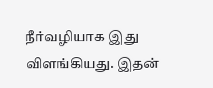நீர்வழியாக இது விளங்கியது. இதன்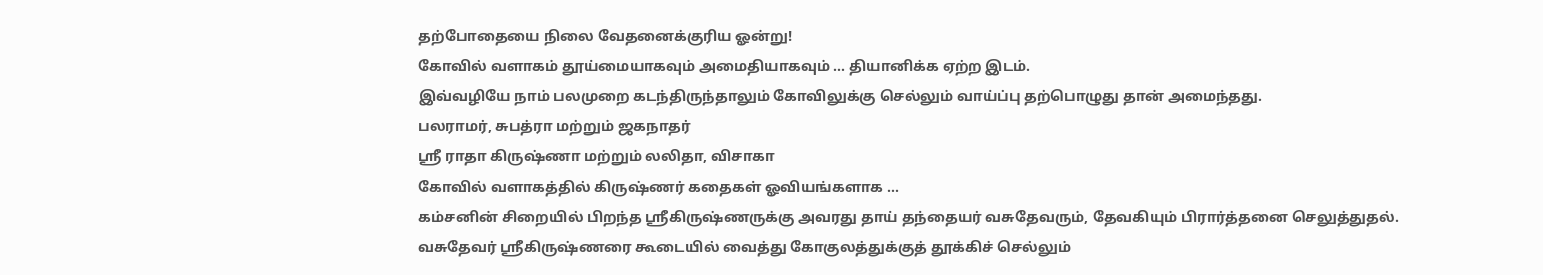தற்போதையை நிலை வேதனைக்குரிய ஓன்று!
கோவில் வளாகம் தூய்மையாகவும் அமைதியாகவும் ... தியானிக்க ஏற்ற இடம்.
இவ்வழியே நாம் பலமுறை கடந்திருந்தாலும் கோவிலுக்கு செல்லும் வாய்ப்பு தற்பொழுது தான் அமைந்தது.
பலராமர், சுபத்ரா மற்றும் ஜகநாதர்
ஸ்ரீ ராதா கிருஷ்ணா மற்றும் லலிதா, விசாகா
கோவில் வளாகத்தில் கிருஷ்ணர் கதைகள் ஓவியங்களாக ...
கம்சனின் சிறையில் பிறந்த ஸ்ரீகிருஷ்ணருக்கு அவரது தாய் தந்தையர் வசுதேவரும், தேவகியும் பிரார்த்தனை செலுத்துதல்.
வசுதேவர் ஸ்ரீகிருஷ்ணரை கூடையில் வைத்து கோகுலத்துக்குத் தூக்கிச் செல்லும்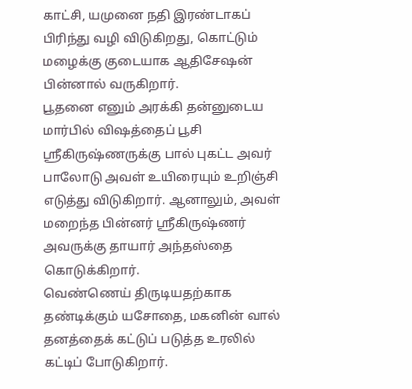காட்சி, யமுனை நதி இரண்டாகப் பிரிந்து வழி விடுகிறது, கொட்டும் மழைக்கு குடையாக ஆதிசேஷன் பின்னால் வருகிறார்.
பூதனை எனும் அரக்கி தன்னுடைய மார்பில் விஷத்தைப் பூசி ஸ்ரீகிருஷ்ணருக்கு பால் புகட்ட அவர் பாலோடு அவள் உயிரையும் உறிஞ்சி எடுத்து விடுகிறார். ஆனாலும், அவள் மறைந்த பின்னர் ஸ்ரீகிருஷ்ணர் அவருக்கு தாயார் அந்தஸ்தை கொடுக்கிறார்.
வெண்ணெய் திருடியதற்காக தண்டிக்கும் யசோதை, மகனின் வால் தனத்தைக் கட்டுப் படுத்த உரலில் கட்டிப் போடுகிறார்.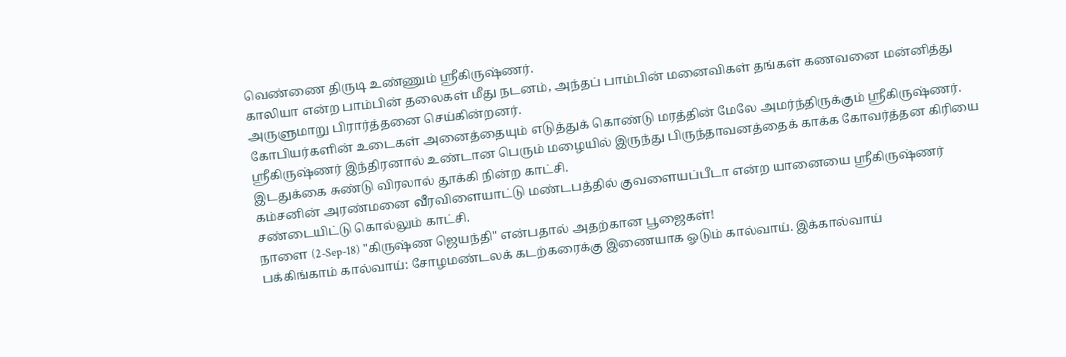வெண்ணை திருடி உண்ணும் ஸ்ரீகிருஷ்ணர்.
காலியா என்ற பாம்பின் தலைகள் மீது நடனம், அந்தப் பாம்பின் மனைவிகள் தங்கள் கணவனை மன்னித்து அருளுமாறு பிரார்த்தனை செய்கின்றனர்.
கோபியர்களின் உடைகள் அனைத்தையும் எடுத்துக் கொண்டு மரத்தின் மேலே அமர்ந்திருக்கும் ஸ்ரீகிருஷ்ணர்.
ஸ்ரீகிருஷ்ணர் இந்திரனால் உண்டான பெரும் மழையில் இருந்து பிருந்தாவனத்தைக் காக்க கோவர்த்தன கிரியை இடதுக்கை சுண்டு விரலால் தூக்கி நின்ற காட்சி.
கம்சனின் அரண்மனை வீரவிளையாட்டு மண்டபத்தில் குவளையப்பீடா என்ற யானையை ஸ்ரீகிருஷ்ணர் சண்டையிட்டு கொல்லும் காட்சி.
நாளை (2-Sep-18) "கிருஷ்ண ஜெயந்தி" என்பதால் அதற்கான பூஜைகள்!
பக்கிங்காம் கால்வாய்: சோழமண்டலக் கடற்கரைக்கு இணையாக ஓடும் கால்வாய். இக்கால்வாய்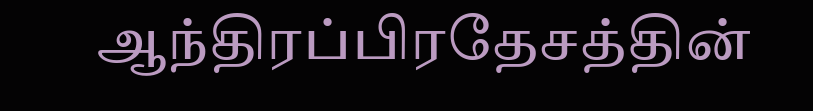ஆந்திரப்பிரதேசத்தின்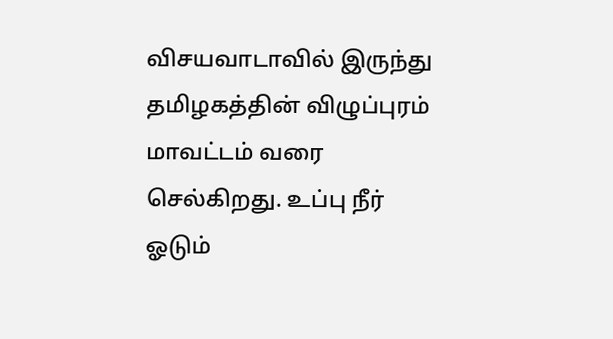விசயவாடாவில் இருந்து தமிழகத்தின் விழுப்புரம் மாவட்டம் வரை செல்கிறது. உப்பு நீர் ஓடும்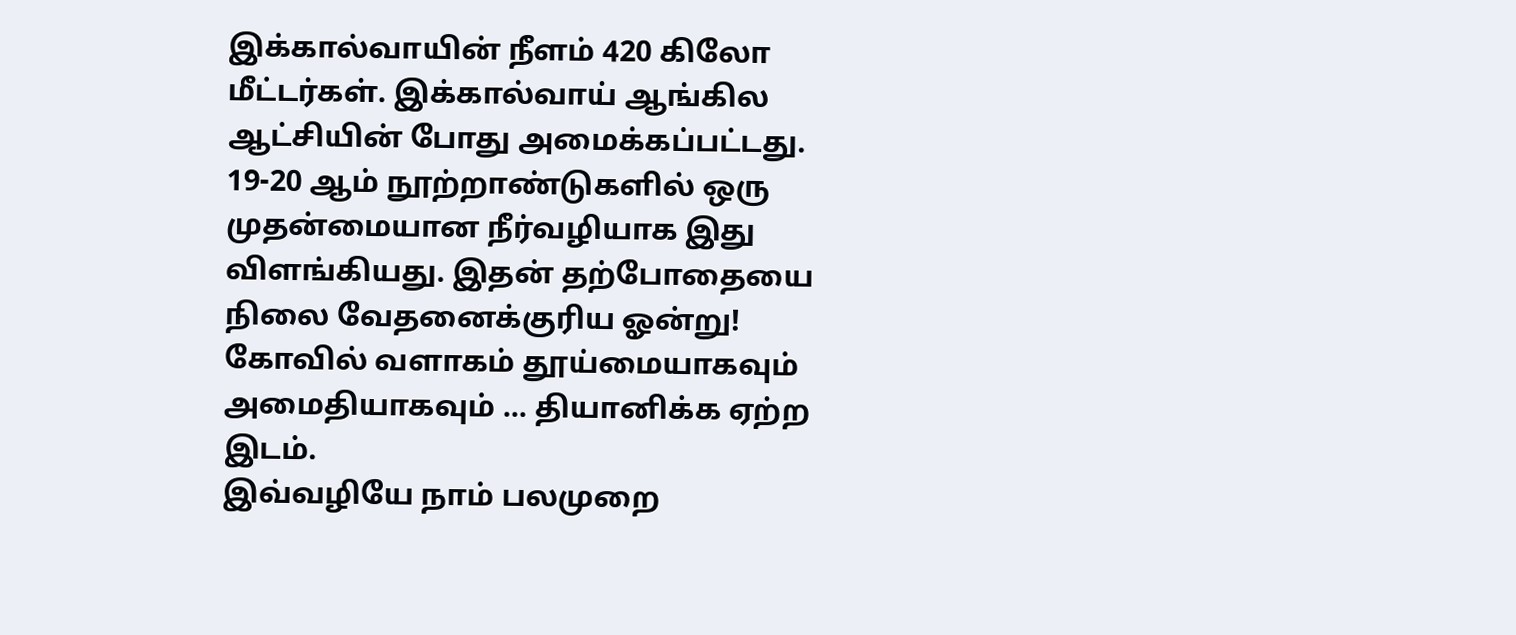இக்கால்வாயின் நீளம் 420 கிலோ மீட்டர்கள். இக்கால்வாய் ஆங்கில ஆட்சியின் போது அமைக்கப்பட்டது. 19-20 ஆம் நூற்றாண்டுகளில் ஒரு முதன்மையான நீர்வழியாக இது விளங்கியது. இதன் தற்போதையை நிலை வேதனைக்குரிய ஓன்று!
கோவில் வளாகம் தூய்மையாகவும் அமைதியாகவும் ... தியானிக்க ஏற்ற இடம்.
இவ்வழியே நாம் பலமுறை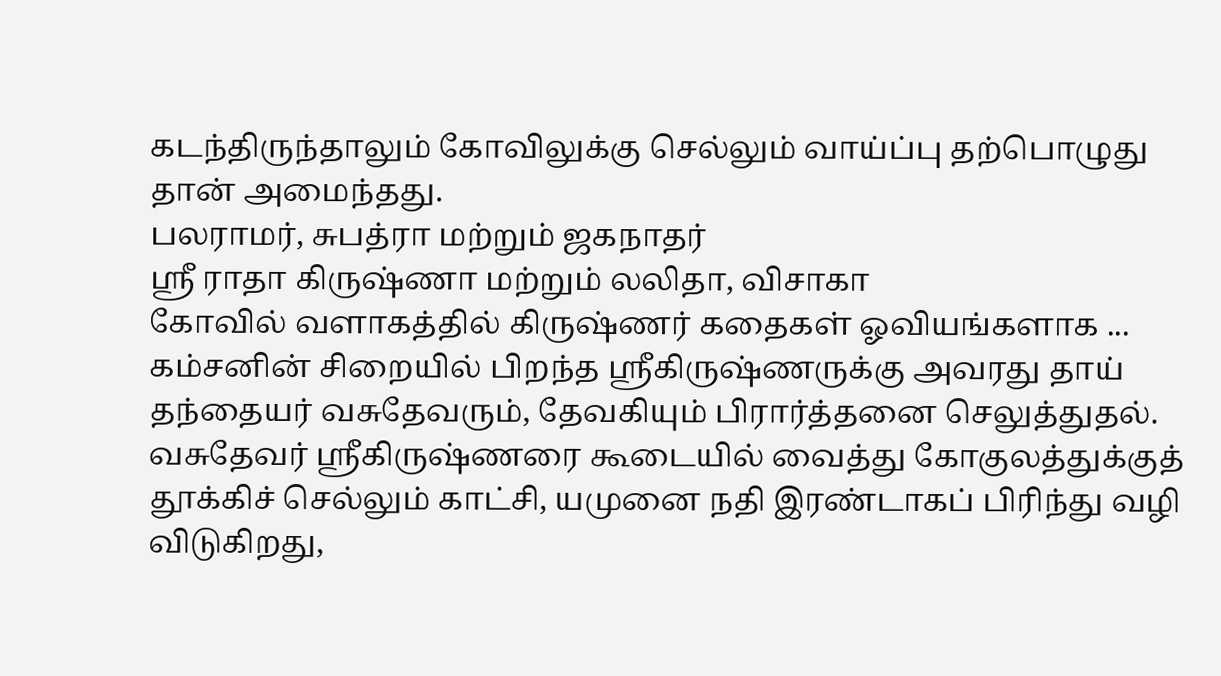கடந்திருந்தாலும் கோவிலுக்கு செல்லும் வாய்ப்பு தற்பொழுது தான் அமைந்தது.
பலராமர், சுபத்ரா மற்றும் ஜகநாதர்
ஸ்ரீ ராதா கிருஷ்ணா மற்றும் லலிதா, விசாகா
கோவில் வளாகத்தில் கிருஷ்ணர் கதைகள் ஓவியங்களாக ...
கம்சனின் சிறையில் பிறந்த ஸ்ரீகிருஷ்ணருக்கு அவரது தாய் தந்தையர் வசுதேவரும், தேவகியும் பிரார்த்தனை செலுத்துதல்.
வசுதேவர் ஸ்ரீகிருஷ்ணரை கூடையில் வைத்து கோகுலத்துக்குத் தூக்கிச் செல்லும் காட்சி, யமுனை நதி இரண்டாகப் பிரிந்து வழி விடுகிறது,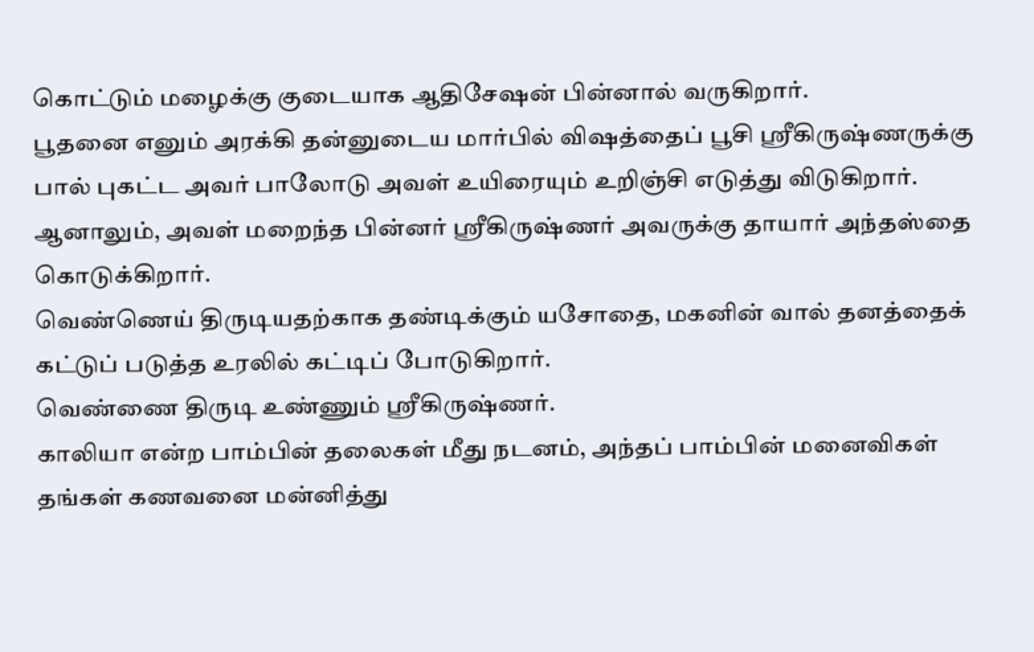கொட்டும் மழைக்கு குடையாக ஆதிசேஷன் பின்னால் வருகிறார்.
பூதனை எனும் அரக்கி தன்னுடைய மார்பில் விஷத்தைப் பூசி ஸ்ரீகிருஷ்ணருக்கு பால் புகட்ட அவர் பாலோடு அவள் உயிரையும் உறிஞ்சி எடுத்து விடுகிறார். ஆனாலும், அவள் மறைந்த பின்னர் ஸ்ரீகிருஷ்ணர் அவருக்கு தாயார் அந்தஸ்தை கொடுக்கிறார்.
வெண்ணெய் திருடியதற்காக தண்டிக்கும் யசோதை, மகனின் வால் தனத்தைக் கட்டுப் படுத்த உரலில் கட்டிப் போடுகிறார்.
வெண்ணை திருடி உண்ணும் ஸ்ரீகிருஷ்ணர்.
காலியா என்ற பாம்பின் தலைகள் மீது நடனம், அந்தப் பாம்பின் மனைவிகள் தங்கள் கணவனை மன்னித்து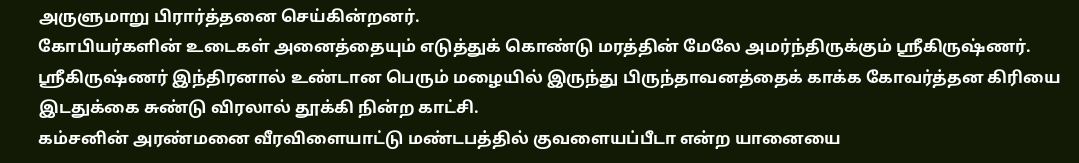அருளுமாறு பிரார்த்தனை செய்கின்றனர்.
கோபியர்களின் உடைகள் அனைத்தையும் எடுத்துக் கொண்டு மரத்தின் மேலே அமர்ந்திருக்கும் ஸ்ரீகிருஷ்ணர்.
ஸ்ரீகிருஷ்ணர் இந்திரனால் உண்டான பெரும் மழையில் இருந்து பிருந்தாவனத்தைக் காக்க கோவர்த்தன கிரியை இடதுக்கை சுண்டு விரலால் தூக்கி நின்ற காட்சி.
கம்சனின் அரண்மனை வீரவிளையாட்டு மண்டபத்தில் குவளையப்பீடா என்ற யானையை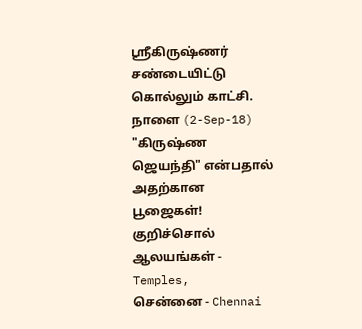ஸ்ரீகிருஷ்ணர் சண்டையிட்டு கொல்லும் காட்சி.
நாளை (2-Sep-18) "கிருஷ்ண ஜெயந்தி" என்பதால் அதற்கான பூஜைகள்!
குறிச்சொல்
ஆலயங்கள் - Temples,
சென்னை - Chennai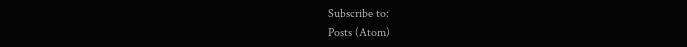Subscribe to:
Posts (Atom)